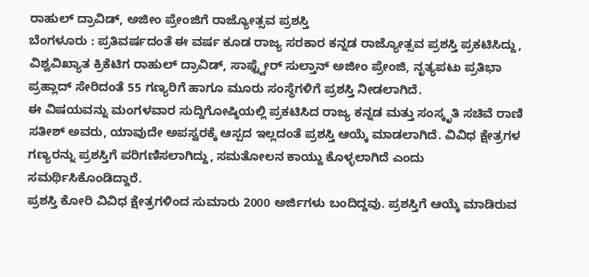ರಾಹುಲ್ ದ್ರಾವಿಡ್, ಅಜೀಂ ಪ್ರೇಂಜಿಗೆ ರಾಜ್ಯೋತ್ಸವ ಪ್ರಶಸ್ತಿ
ಬೆಂಗಳೂರು : ಪ್ರತಿವರ್ಷದಂತೆ ಈ ವರ್ಷ ಕೂಡ ರಾಜ್ಯ ಸರಕಾರ ಕನ್ನಡ ರಾಜ್ಯೋತ್ಸವ ಪ್ರಶಸ್ತಿ ಪ್ರಕಟಿಸಿದ್ದು, ವಿಶ್ವವಿಖ್ಯಾತ ಕ್ರಿಕೆಟಿಗ ರಾಹುಲ್ ದ್ರಾವಿಡ್, ಸಾಫ್ಟ್ವೇರ್ ಸುಲ್ತಾನ್ ಅಜೀಂ ಪ್ರೇಂಜಿ, ನೃತ್ಯಪಟು ಪ್ರತಿಭಾ ಪ್ರಹ್ಲಾದ್ ಸೇರಿದಂತೆ 55 ಗಣ್ಯರಿಗೆ ಹಾಗೂ ಮೂರು ಸಂಸ್ಥೆಗಳಿಗೆ ಪ್ರಶಸ್ತಿ ನೀಡಲಾಗಿದೆ.
ಈ ವಿಷಯವನ್ನು ಮಂಗಳವಾರ ಸುದ್ದಿಗೋಷ್ಠಿಯಲ್ಲಿ ಪ್ರಕಟಿಸಿದ ರಾಜ್ಯ ಕನ್ನಡ ಮತ್ತು ಸಂಸ್ಕೃತಿ ಸಚಿವೆ ರಾಣಿ ಸತೀಶ್ ಅವರು, ಯಾವುದೇ ಅಪಸ್ವರಕ್ಕೆ ಆಸ್ಪದ ಇಲ್ಲದಂತೆ ಪ್ರಶಸ್ತಿ ಆಯ್ಕೆ ಮಾಡಲಾಗಿದೆ. ವಿವಿಧ ಕ್ಷೇತ್ರಗಳ ಗಣ್ಯರನ್ನು ಪ್ರಶಸ್ತಿಗೆ ಪರಿಗಣಿಸಲಾಗಿದ್ದು, ಸಮತೋಲನ ಕಾಯ್ದು ಕೊಳ್ಳಲಾಗಿದೆ ಎಂದು ಸಮರ್ಥಿಸಿಕೊಂಡಿದ್ದಾರೆ.
ಪ್ರಶಸ್ತಿ ಕೋರಿ ವಿವಿಧ ಕ್ಷೇತ್ರಗಳಿಂದ ಸುಮಾರು 2000 ಅರ್ಜಿಗಳು ಬಂದಿದ್ದವು. ಪ್ರಶಸ್ತಿಗೆ ಆಯ್ಕೆ ಮಾಡಿರುವ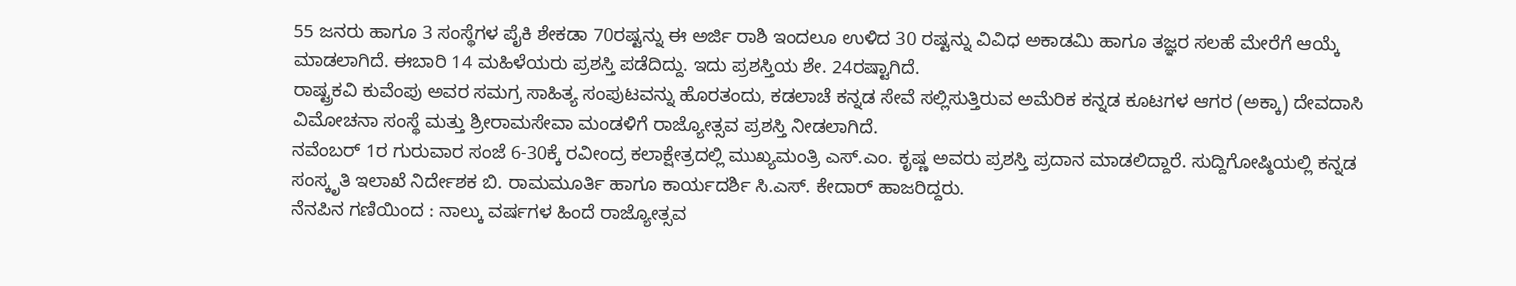55 ಜನರು ಹಾಗೂ 3 ಸಂಸ್ಥೆಗಳ ಪೈಕಿ ಶೇಕಡಾ 70ರಷ್ಟನ್ನು ಈ ಅರ್ಜಿ ರಾಶಿ ಇಂದಲೂ ಉಳಿದ 30 ರಷ್ಟನ್ನು ವಿವಿಧ ಅಕಾಡಮಿ ಹಾಗೂ ತಜ್ಞರ ಸಲಹೆ ಮೇರೆಗೆ ಆಯ್ಕೆ ಮಾಡಲಾಗಿದೆ. ಈಬಾರಿ 14 ಮಹಿಳೆಯರು ಪ್ರಶಸ್ತಿ ಪಡೆದಿದ್ದು. ಇದು ಪ್ರಶಸ್ತಿಯ ಶೇ. 24ರಷ್ಟಾಗಿದೆ.
ರಾಷ್ಟ್ರಕವಿ ಕುವೆಂಪು ಅವರ ಸಮಗ್ರ ಸಾಹಿತ್ಯ ಸಂಪುಟವನ್ನು ಹೊರತಂದು, ಕಡಲಾಚೆ ಕನ್ನಡ ಸೇವೆ ಸಲ್ಲಿಸುತ್ತಿರುವ ಅಮೆರಿಕ ಕನ್ನಡ ಕೂಟಗಳ ಆಗರ (ಅಕ್ಕಾ) ದೇವದಾಸಿ ವಿಮೋಚನಾ ಸಂಸ್ಥೆ ಮತ್ತು ಶ್ರೀರಾಮಸೇವಾ ಮಂಡಳಿಗೆ ರಾಜ್ಯೋತ್ಸವ ಪ್ರಶಸ್ತಿ ನೀಡಲಾಗಿದೆ.
ನವೆಂಬರ್ 1ರ ಗುರುವಾರ ಸಂಜೆ 6-30ಕ್ಕೆ ರವೀಂದ್ರ ಕಲಾಕ್ಷೇತ್ರದಲ್ಲಿ ಮುಖ್ಯಮಂತ್ರಿ ಎಸ್.ಎಂ. ಕೃಷ್ಣ ಅವರು ಪ್ರಶಸ್ತಿ ಪ್ರದಾನ ಮಾಡಲಿದ್ದಾರೆ. ಸುದ್ದಿಗೋಷ್ಠಿಯಲ್ಲಿ ಕನ್ನಡ ಸಂಸ್ಕೃತಿ ಇಲಾಖೆ ನಿರ್ದೇಶಕ ಬಿ. ರಾಮಮೂರ್ತಿ ಹಾಗೂ ಕಾರ್ಯದರ್ಶಿ ಸಿ.ಎಸ್. ಕೇದಾರ್ ಹಾಜರಿದ್ದರು.
ನೆನಪಿನ ಗಣಿಯಿಂದ : ನಾಲ್ಕು ವರ್ಷಗಳ ಹಿಂದೆ ರಾಜ್ಯೋತ್ಸವ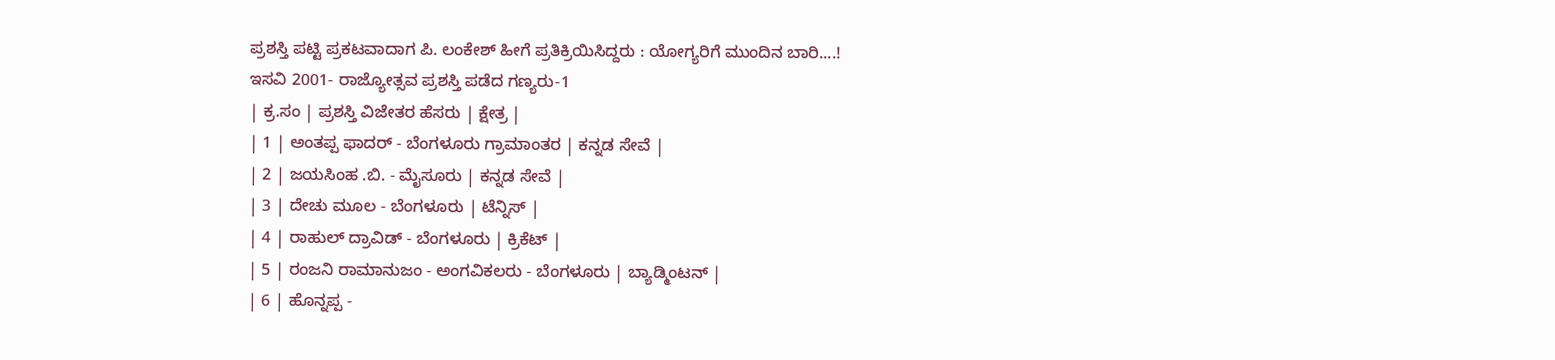ಪ್ರಶಸ್ತಿ ಪಟ್ಟಿ ಪ್ರಕಟವಾದಾಗ ಪಿ. ಲಂಕೇಶ್ ಹೀಗೆ ಪ್ರತಿಕ್ರಿಯಿಸಿದ್ದರು : ಯೋಗ್ಯರಿಗೆ ಮುಂದಿನ ಬಾರಿ....!
ಇಸವಿ 2001- ರಾಜ್ಯೋತ್ಸವ ಪ್ರಶಸ್ತಿ ಪಡೆದ ಗಣ್ಯರು-1
| ಕ್ರ.ಸಂ | ಪ್ರಶಸ್ತಿ ವಿಜೇತರ ಹೆಸರು | ಕ್ಷೇತ್ರ |
| 1 | ಅಂತಪ್ಪ ಫಾದರ್ - ಬೆಂಗಳೂರು ಗ್ರಾಮಾಂತರ | ಕನ್ನಡ ಸೇವೆ |
| 2 | ಜಯಸಿಂಹ .ಬಿ. - ಮೈಸೂರು | ಕನ್ನಡ ಸೇವೆ |
| 3 | ದೇಚು ಮೂಲ - ಬೆಂಗಳೂರು | ಟೆನ್ನಿಸ್ |
| 4 | ರಾಹುಲ್ ದ್ರಾವಿಡ್ - ಬೆಂಗಳೂರು | ಕ್ರಿಕೆಟ್ |
| 5 | ರಂಜನಿ ರಾಮಾನುಜಂ - ಅಂಗವಿಕಲರು - ಬೆಂಗಳೂರು | ಬ್ಯಾಡ್ಮಿಂಟನ್ |
| 6 | ಹೊನ್ನಪ್ಪ -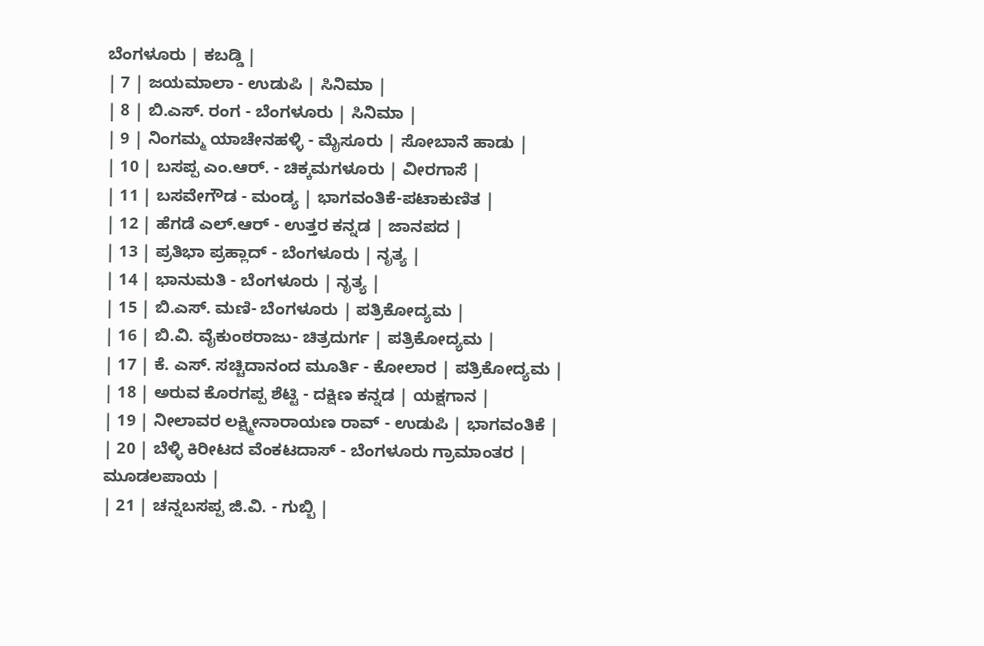ಬೆಂಗಳೂರು | ಕಬಡ್ಡಿ |
| 7 | ಜಯಮಾಲಾ - ಉಡುಪಿ | ಸಿನಿಮಾ |
| 8 | ಬಿ.ಎಸ್. ರಂಗ - ಬೆಂಗಳೂರು | ಸಿನಿಮಾ |
| 9 | ನಿಂಗಮ್ಮ ಯಾಚೇನಹಳ್ಳಿ - ಮೈಸೂರು | ಸೋಬಾನೆ ಹಾಡು |
| 10 | ಬಸಪ್ಪ ಎಂ.ಆರ್. - ಚಿಕ್ಕಮಗಳೂರು | ವೀರಗಾಸೆ |
| 11 | ಬಸವೇಗೌಡ - ಮಂಡ್ಯ | ಭಾಗವಂತಿಕೆ-ಪಟಾಕುಣಿತ |
| 12 | ಹೆಗಡೆ ಎಲ್.ಆರ್ - ಉತ್ತರ ಕನ್ನಡ | ಜಾನಪದ |
| 13 | ಪ್ರತಿಭಾ ಪ್ರಹ್ಲಾದ್ - ಬೆಂಗಳೂರು | ನೃತ್ಯ |
| 14 | ಭಾನುಮತಿ - ಬೆಂಗಳೂರು | ನೃತ್ಯ |
| 15 | ಬಿ.ಎಸ್. ಮಣಿ- ಬೆಂಗಳೂರು | ಪತ್ರಿಕೋದ್ಯಮ |
| 16 | ಬಿ.ವಿ. ವೈಕುಂಠರಾಜು- ಚಿತ್ರದುರ್ಗ | ಪತ್ರಿಕೋದ್ಯಮ |
| 17 | ಕೆ. ಎಸ್. ಸಚ್ಚಿದಾನಂದ ಮೂರ್ತಿ - ಕೋಲಾರ | ಪತ್ರಿಕೋದ್ಯಮ |
| 18 | ಅರುವ ಕೊರಗಪ್ಪ ಶೆಟ್ಟಿ - ದಕ್ಷಿಣ ಕನ್ನಡ | ಯಕ್ಷಗಾನ |
| 19 | ನೀಲಾವರ ಲಕ್ಷ್ಮೀನಾರಾಯಣ ರಾವ್ - ಉಡುಪಿ | ಭಾಗವಂತಿಕೆ |
| 20 | ಬೆಳ್ಳಿ ಕಿರೀಟದ ವೆಂಕಟದಾಸ್ - ಬೆಂಗಳೂರು ಗ್ರಾಮಾಂತರ | ಮೂಡಲಪಾಯ |
| 21 | ಚನ್ನಬಸಪ್ಪ ಜಿ.ವಿ. - ಗುಬ್ಬಿ |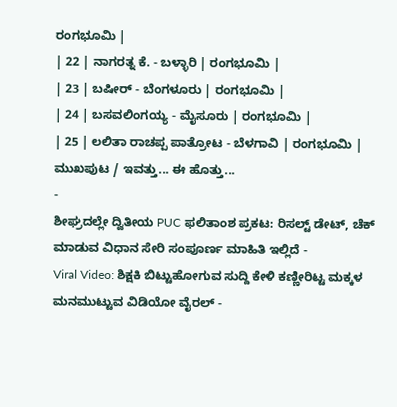ರಂಗಭೂಮಿ |
| 22 | ನಾಗರತ್ನ ಕೆ. - ಬಳ್ಳಾರಿ | ರಂಗಭೂಮಿ |
| 23 | ಬಷೀರ್ - ಬೆಂಗಳೂರು | ರಂಗಭೂಮಿ |
| 24 | ಬಸವಲಿಂಗಯ್ಯ - ಮೈಸೂರು | ರಂಗಭೂಮಿ |
| 25 | ಲಲಿತಾ ರಾಚಪ್ಪ ಪಾತ್ರೋಟ - ಬೆಳಗಾವಿ | ರಂಗಭೂಮಿ |
ಮುಖಪುಟ / ಇವತ್ತು... ಈ ಹೊತ್ತು...
-
ಶೀಘ್ರದಲ್ಲೇ ದ್ವಿತೀಯ PUC ಫಲಿತಾಂಶ ಪ್ರಕಟ: ರಿಸಲ್ಟ್ ಡೇಟ್, ಚೆಕ್ ಮಾಡುವ ವಿಧಾನ ಸೇರಿ ಸಂಪೂರ್ಣ ಮಾಹಿತಿ ಇಲ್ಲಿದೆ -
Viral Video: ಶಿಕ್ಷಕಿ ಬಿಟ್ಟುಹೋಗುವ ಸುದ್ದಿ ಕೇಳಿ ಕಣ್ಣೀರಿಟ್ಟ ಮಕ್ಕಳ ಮನಮುಟ್ಟುವ ವಿಡಿಯೋ ವೈರಲ್ -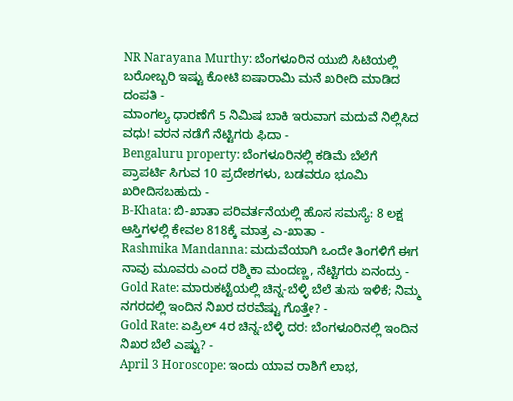NR Narayana Murthy: ಬೆಂಗಳೂರಿನ ಯುಬಿ ಸಿಟಿಯಲ್ಲಿ ಬರೋಬ್ಬರಿ ಇಷ್ಟು ಕೋಟಿ ಐಷಾರಾಮಿ ಮನೆ ಖರೀದಿ ಮಾಡಿದ ದಂಪತಿ -
ಮಾಂಗಲ್ಯ ಧಾರಣೆಗೆ 5 ನಿಮಿಷ ಬಾಕಿ ಇರುವಾಗ ಮದುವೆ ನಿಲ್ಲಿಸಿದ ವಧು! ವರನ ನಡೆಗೆ ನೆಟ್ಟಿಗರು ಫಿದಾ -
Bengaluru property: ಬೆಂಗಳೂರಿನಲ್ಲಿ ಕಡಿಮೆ ಬೆಲೆಗೆ ಪ್ರಾಪರ್ಟಿ ಸಿಗುವ 10 ಪ್ರದೇಶಗಳು, ಬಡವರೂ ಭೂಮಿ ಖರೀದಿಸಬಹುದು -
B-Khata: ಬಿ-ಖಾತಾ ಪರಿವರ್ತನೆಯಲ್ಲಿ ಹೊಸ ಸಮಸ್ಯೆ: 8 ಲಕ್ಷ ಆಸ್ತಿಗಳಲ್ಲಿ ಕೇವಲ 818ಕ್ಕೆ ಮಾತ್ರ ಎ-ಖಾತಾ -
Rashmika Mandanna: ಮದುವೆಯಾಗಿ ಒಂದೇ ತಿಂಗಳಿಗೆ ಈಗ ನಾವು ಮೂವರು ಎಂದ ರಶ್ಮಿಕಾ ಮಂದಣ್ಣ, ನೆಟ್ಟಿಗರು ಏನಂದ್ರು -
Gold Rate: ಮಾರುಕಟ್ಟೆಯಲ್ಲಿ ಚಿನ್ನ-ಬೆಳ್ಳಿ ಬೆಲೆ ತುಸು ಇಳಿಕೆ; ನಿಮ್ಮ ನಗರದಲ್ಲಿ ಇಂದಿನ ನಿಖರ ದರವೆಷ್ಟು ಗೊತ್ತೇ? -
Gold Rate: ಏಪ್ರಿಲ್ 4ರ ಚಿನ್ನ-ಬೆಳ್ಳಿ ದರ: ಬೆಂಗಳೂರಿನಲ್ಲಿ ಇಂದಿನ ನಿಖರ ಬೆಲೆ ಎಷ್ಟು? -
April 3 Horoscope: ಇಂದು ಯಾವ ರಾಶಿಗೆ ಲಾಭ,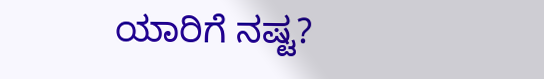ಯಾರಿಗೆ ನಷ್ಟ?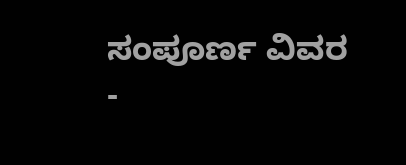ಸಂಪೂರ್ಣ ವಿವರ -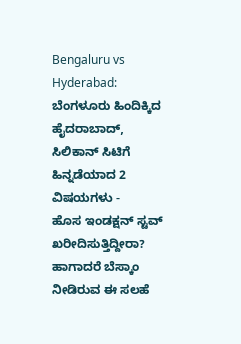Bengaluru vs Hyderabad: ಬೆಂಗಳೂರು ಹಿಂದಿಕ್ಕಿದ ಹೈದರಾಬಾದ್, ಸಿಲಿಕಾನ್ ಸಿಟಿಗೆ ಹಿನ್ನಡೆಯಾದ 2 ವಿಷಯಗಳು -
ಹೊಸ ಇಂಡಕ್ಷನ್ ಸ್ಟವ್ ಖರೀದಿಸುತ್ತಿದ್ದೀರಾ? ಹಾಗಾದರೆ ಬೆಸ್ಕಾಂ ನೀಡಿರುವ ಈ ಸಲಹೆ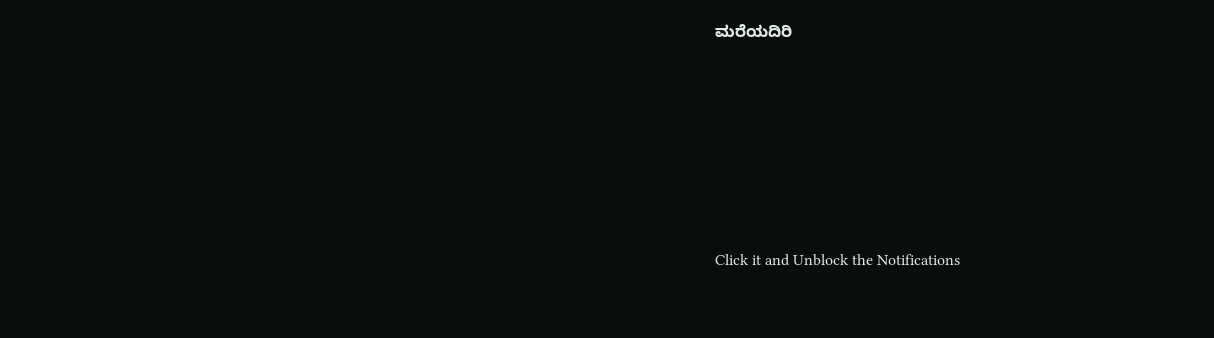ಮರೆಯದಿರಿ












Click it and Unblock the Notifications